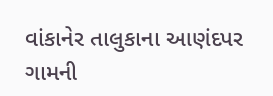વાંકાનેર તાલુકાના આણંદપર ગામની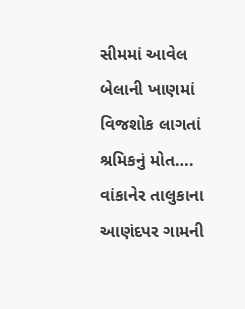સીમમાં આવેલ બેલાની ખાણમાં વિજશોક લાગતાં શ્રમિકનું મોત….
વાંકાનેર તાલુકાના આણંદપર ગામની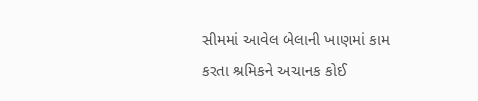સીમમાં આવેલ બેલાની ખાણમાં કામ કરતા શ્રમિકને અચાનક કોઈ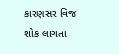કારણસર વિજ શોક લાગતા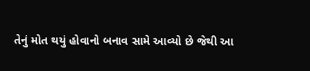તેનું મોત થયું હોવાનો બનાવ સામે આવ્યો છે જેથી આ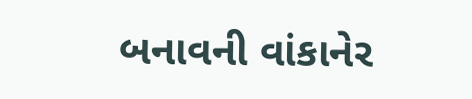બનાવની વાંકાનેર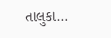તાલુકા…